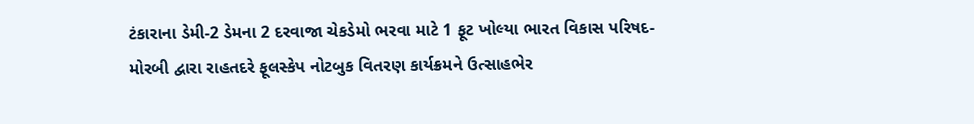ટંકારાના ડેમી-2 ડેમના 2 દરવાજા ચેકડેમો ભરવા માટે 1 ફૂટ ખોલ્યા ભારત વિકાસ પરિષદ-મોરબી દ્વારા રાહતદરે ફૂલસ્કેપ નોટબુક વિતરણ કાર્યક્રમને ઉત્સાહભેર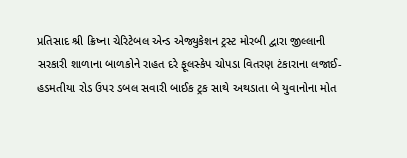પ્રતિસાદ શ્રી ક્રિષ્ના ચેરિટેબલ એન્ડ એજ્યુકેશન ટ્રસ્ટ મોરબી દ્વારા જીલ્લાની સરકારી શાળાના બાળકોને રાહત દરે ફૂલસ્કેપ ચોપડા વિતરણ ટંકારાના લજાઈ-હડમતીયા રોડ ઉપર ડબલ સવારી બાઈક ટ્રક સાથે અથડાતા બે યુવાનોના મોત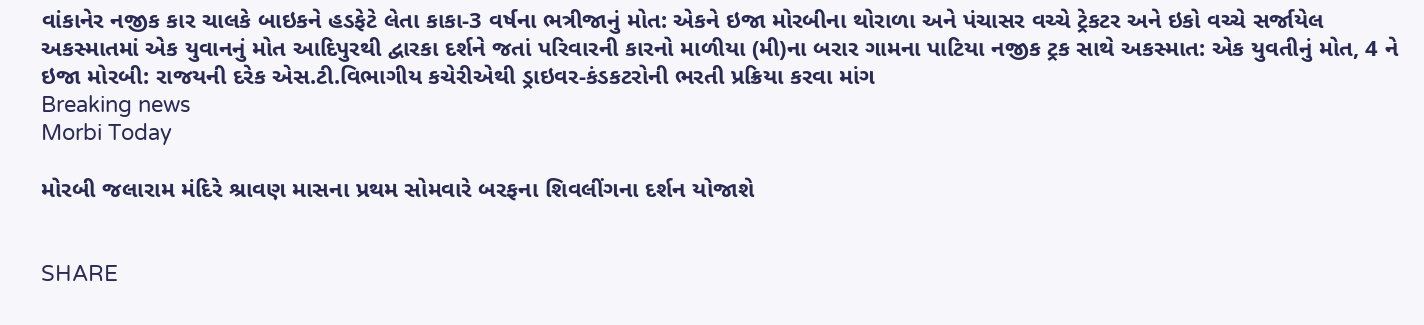વાંકાનેર નજીક કાર ચાલકે બાઇકને હડફેટે લેતા કાકા-3 વર્ષના ભત્રીજાનું મોત: એકને ઇજા મોરબીના થોરાળા અને પંચાસર વચ્ચે ટ્રેકટર અને ઇકો વચ્ચે સર્જાયેલ અકસ્માતમાં એક યુવાનનું મોત આદિપુરથી દ્વારકા દર્શને જતાં પરિવારની કારનો માળીયા (મી)ના બરાર ગામના પાટિયા નજીક ટ્રક સાથે અકસ્માત: એક યુવતીનું મોત, 4 ને ઇજા મોરબી: રાજયની દરેક એસ.ટી.વિભાગીય કચેરીએથી ડ્રાઇવર-કંડકટરોની ભરતી પ્રક્રિયા કરવા માંગ
Breaking news
Morbi Today

મોરબી જલારામ મંદિરે શ્રાવણ માસના પ્રથમ સોમવારે બરફના શિવલીંગના દર્શન યોજાશે


SHARE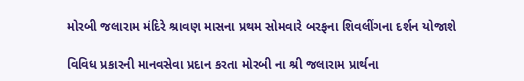મોરબી જલારામ મંદિરે શ્રાવણ માસના પ્રથમ સોમવારે બરફના શિવલીંગના દર્શન યોજાશે

વિવિધ પ્રકારની માનવસેવા પ્રદાન કરતા મોરબી ના શ્રી જલારામ પ્રાર્થના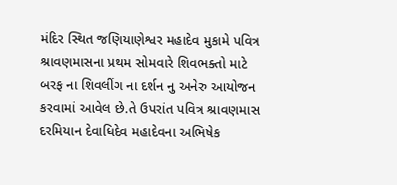મંદિર સ્થિત જણિયાણેશ્વર મહાદેવ મુકામે પવિત્ર શ્રાવણમાસના પ્રથમ સોમવારે શિવભક્તો માટે બરફ ના શિવલીંગ ના દર્શન નુ અનેરુ આયોજન કરવામાં આવેલ છે.તે ઉપરાંત પવિત્ર શ્રાવણમાસ દરમિયાન દેવાધિદેવ મહાદેવના અભિષેક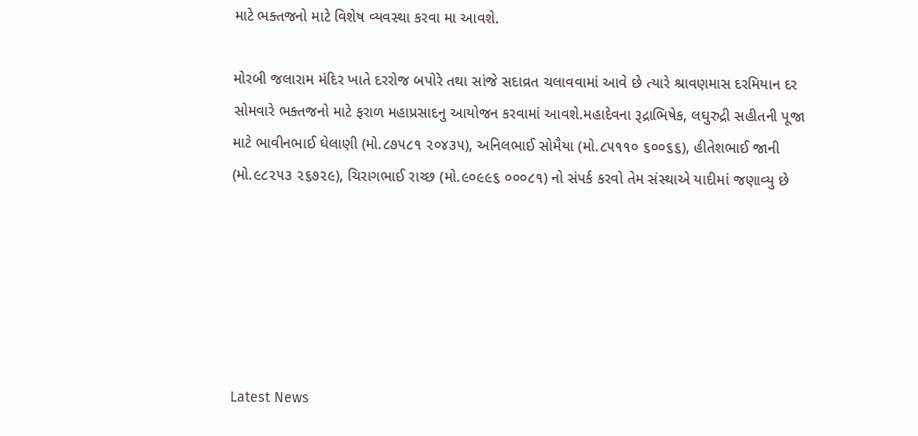માટે ભક્તજનો માટે વિશેષ વ્યવસ્થા કરવા મા આવશે.

મોરબી જલારામ મંદિર ખાતે દરરોજ બપોરે તથા સાંજે સદાવ્રત ચલાવવામાં આવે છે ત્યારે શ્રાવણમાસ દરમિયાન દર સોમવારે ભક્તજનો માટે ફરાળ મહાપ્રસાદનુ આયોજન કરવામાં આવશે.મહાદેવના રૂદ્રાભિષેક, લઘુરુદ્રી સહીતની પૂજા માટે ભાવીનભાઈ ઘેલાણી (મો.૮૭૫૮૧ ૨૦૪૩૫), અનિલભાઈ સોમૈયા (મો.૮૫૧૧૦ ૬૦૦૬૬), હીતેશભાઈ જાની (મો.૯૮૨૫૩ ૨૬૭૨૯), ચિરાગભાઈ રાચ્છ (મો.૯૦૯૯૬ ૦૦૦૮૧) નો સંપર્ક કરવો તેમ સંસ્થાએ યાદીમાં જણાવ્યુ છે






Latest News